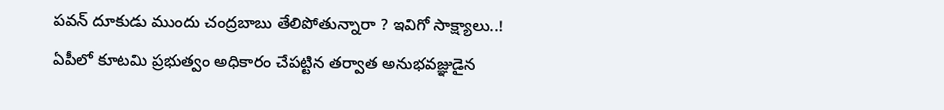పవన్ దూకుడు ముందు చంద్రబాబు తేలిపోతున్నారా ? ఇవిగో సాక్ష్యాలు..!
ఏపీలో కూటమి ప్రభుత్వం అధికారం చేపట్టిన తర్వాత అనుభవజ్ఞుడైన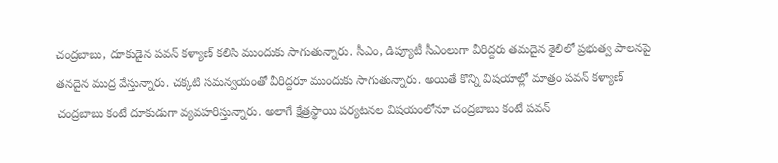చంద్రబాబు, దూకుడైన పవన్ కళ్యాణ్ కలిసి ముందుకు సాగుతున్నారు. సీఎం, డిప్యూటీ సీఎంలుగా వీరిద్దరు తమదైన శైలిలో ప్రభుత్వ పాలనపై తనదైన ముద్ర వేస్తున్నారు. చక్కటి సమన్వయంతో వీరిద్దరూ ముందుకు సాగుతున్నారు. అయితే కొన్ని విషయాల్లో మాత్రం పవన్ కళ్యాణ్ చంద్రబాబు కంటే దూకుడుగా వ్యవహరిస్తున్నారు. అలాగే క్షేత్రస్థాయి పర్యటనల విషయంలోనూ చంద్రబాబు కంటే పవన్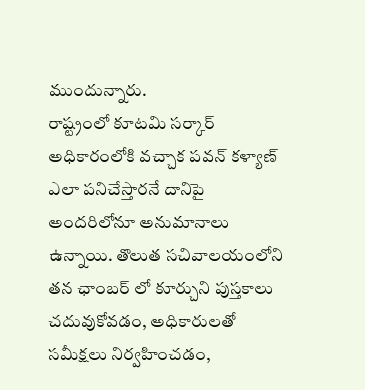ముందున్నారు.
రాష్ట్రంలో కూటమి సర్కార్ అధికారంలోకి వచ్చాక పవన్ కళ్యాణ్ ఎలా పనిచేస్తారనే దానిపై అందరిలోనూ అనుమానాలు ఉన్నాయి. తొలుత సచివాలయంలోని తన ఛాంబర్ లో కూర్చుని పుస్తకాలు చదువుకోవడం, అధికారులతో సమీక్షలు నిర్వహించడం,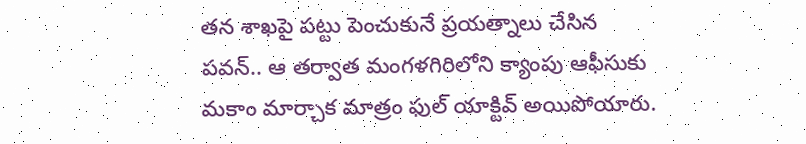తన శాఖపై పట్టు పెంచుకునే ప్రయత్నాలు చేసిన పవన్.. ఆ తర్వాత మంగళగిరిలోని క్యాంపు ఆఫీసుకు మకాం మార్చాక మాత్రం ఫుల్ యాక్టివ్ అయిపోయారు.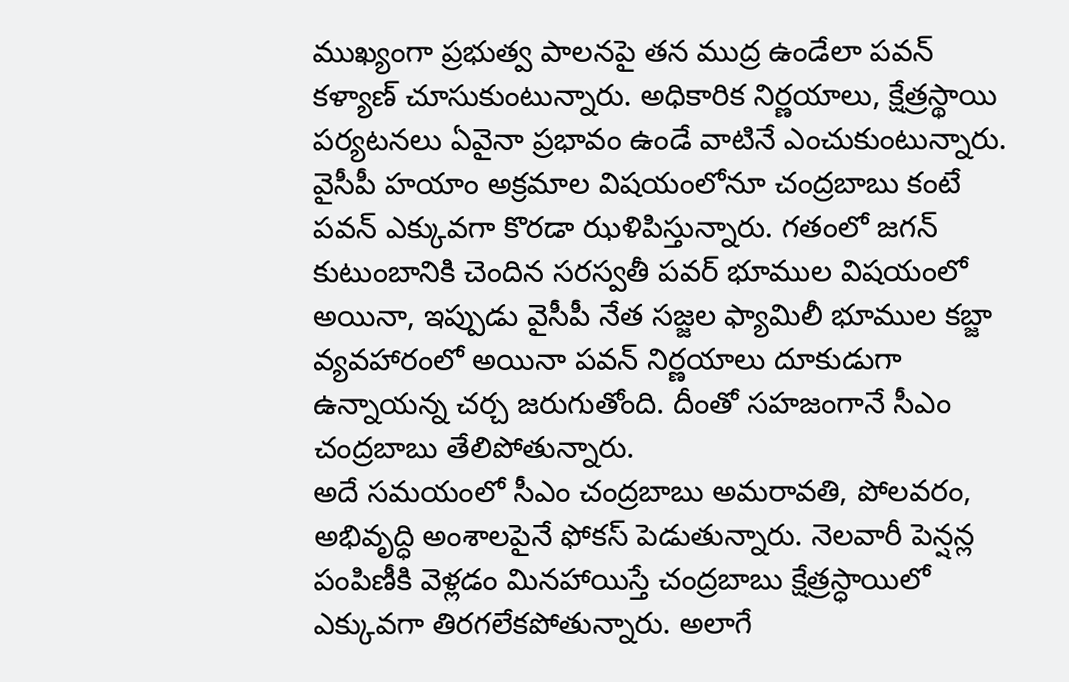ముఖ్యంగా ప్రభుత్వ పాలనపై తన ముద్ర ఉండేలా పవన్ కళ్యాణ్ చూసుకుంటున్నారు. అధికారిక నిర్ణయాలు, క్షేత్రస్థాయి పర్యటనలు ఏవైనా ప్రభావం ఉండే వాటినే ఎంచుకుంటున్నారు. వైసీపీ హయాం అక్రమాల విషయంలోనూ చంద్రబాబు కంటే పవన్ ఎక్కువగా కొరడా ఝళిపిస్తున్నారు. గతంలో జగన్ కుటుంబానికి చెందిన సరస్వతీ పవర్ భూముల విషయంలో అయినా, ఇప్పుడు వైసీపీ నేత సజ్జల ఫ్యామిలీ భూముల కబ్జా వ్యవహారంలో అయినా పవన్ నిర్ణయాలు దూకుడుగా ఉన్నాయన్న చర్చ జరుగుతోంది. దీంతో సహజంగానే సీఎం చంద్రబాబు తేలిపోతున్నారు.
అదే సమయంలో సీఎం చంద్రబాబు అమరావతి, పోలవరం, అభివృద్ధి అంశాలపైనే ఫోకస్ పెడుతున్నారు. నెలవారీ పెన్షన్ల పంపిణీకి వెళ్లడం మినహాయిస్తే చంద్రబాబు క్షేత్రస్ధాయిలో ఎక్కువగా తిరగలేకపోతున్నారు. అలాగే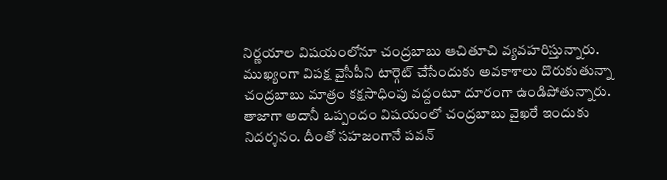నిర్ణయాల విషయంలోనూ చంద్రబాబు ఆచితూచి వ్యవహరిస్తున్నారు. ముఖ్యంగా విపక్ష వైసీపీని టార్గెట్ చేసేందుకు అవకాశాలు దొరుకుతున్నా చంద్రబాబు మాత్రం కక్షసాధింపు వద్దంటూ దూరంగా ఉండిపోతున్నారు. తాజాగా అదానీ ఒప్పందం విషయంలో చంద్రబాబు వైఖరే ఇందుకు నిదర్శనం. దీంతో సహజంగానే పవన్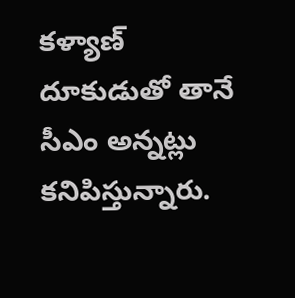కళ్యాణ్ దూకుడుతో తానే సీఎం అన్నట్లు కనిపిస్తున్నారు.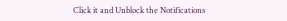Click it and Unblock the Notifications